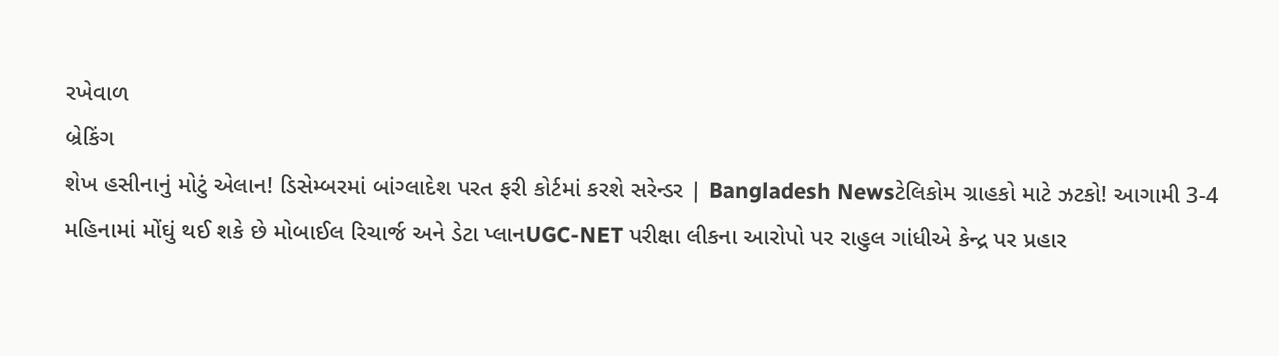રખેવાળ
બ્રેકિંગ
શેખ હસીનાનું મોટું એલાન! ડિસેમ્બરમાં બાંગ્લાદેશ પરત ફરી કોર્ટમાં કરશે સરેન્ડર | Bangladesh Newsટેલિકોમ ગ્રાહકો માટે ઝટકો! આગામી 3-4 મહિનામાં મોંઘું થઈ શકે છે મોબાઈલ રિચાર્જ અને ડેટા પ્લાનUGC-NET પરીક્ષા લીકના આરોપો પર રાહુલ ગાંધીએ કેન્દ્ર પર પ્રહાર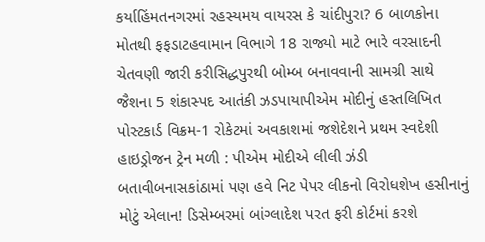કર્યાહિંમતનગરમાં રહસ્યમય વાયરસ કે ચાંદીપુરા? 6 બાળકોના મોતથી ફફડાટહવામાન વિભાગે 18 રાજ્યો માટે ભારે વરસાદની ચેતવણી જારી કરીસિદ્ધપુરથી બોમ્બ બનાવવાની સામગ્રી સાથે જૈશના 5 શંકાસ્પદ આતંકી ઝડપાયાપીએમ મોદીનું હસ્તલિખિત પોસ્ટકાર્ડ વિક્રમ-1 રોકેટમાં અવકાશમાં જશેદેશને પ્રથમ સ્વદેશી હાઇડ્રોજન ટ્રેન મળી : પીએમ મોદીએ લીલી ઝંડી બતાવીબનાસકાંઠામાં પણ હવે નિટ પેપર લીકનો વિરોધશેખ હસીનાનું મોટું એલાન! ડિસેમ્બરમાં બાંગ્લાદેશ પરત ફરી કોર્ટમાં કરશે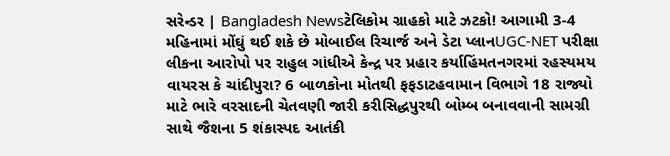સરેન્ડર | Bangladesh Newsટેલિકોમ ગ્રાહકો માટે ઝટકો! આગામી 3-4 મહિનામાં મોંઘું થઈ શકે છે મોબાઈલ રિચાર્જ અને ડેટા પ્લાનUGC-NET પરીક્ષા લીકના આરોપો પર રાહુલ ગાંધીએ કેન્દ્ર પર પ્રહાર કર્યાહિંમતનગરમાં રહસ્યમય વાયરસ કે ચાંદીપુરા? 6 બાળકોના મોતથી ફફડાટહવામાન વિભાગે 18 રાજ્યો માટે ભારે વરસાદની ચેતવણી જારી કરીસિદ્ધપુરથી બોમ્બ બનાવવાની સામગ્રી સાથે જૈશના 5 શંકાસ્પદ આતંકી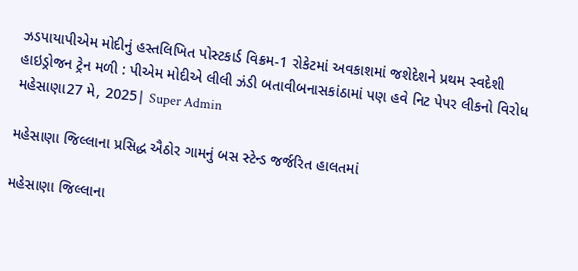ઝડપાયાપીએમ મોદીનું હસ્તલિખિત પોસ્ટકાર્ડ વિક્રમ-1 રોકેટમાં અવકાશમાં જશેદેશને પ્રથમ સ્વદેશી હાઇડ્રોજન ટ્રેન મળી : પીએમ મોદીએ લીલી ઝંડી બતાવીબનાસકાંઠામાં પણ હવે નિટ પેપર લીકનો વિરોધ
મહેસાણા27 મે, 2025| Super Admin

મહેસાણા જિલ્લાના પ્રસિદ્ધ ઐઠોર ગામનું બસ સ્ટેન્ડ જર્જરિત હાલતમાં

મહેસાણા જિલ્લાના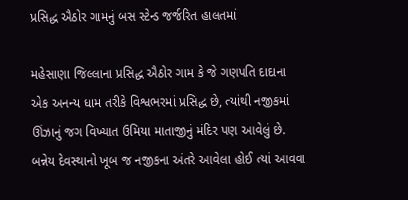પ્રસિદ્ધ ઐઠોર ગામનું બસ સ્ટેન્ડ જર્જરિત હાલતમાં

મહેસાણા જિલ્લાના પ્રસિદ્ધ ઐઠોર ગામ કે જે ગણપતિ દાદાના એક અનન્ય ધામ તરીકે વિશ્વભરમાં પ્રસિદ્ધ છે, ત્યાંથી નજીકમાં ઊંઝાનું જગ વિખ્યાત ઉમિયા માતાજીનું મંદિર પણ આવેલું છે. બન્નેય દેવસ્થાનો ખૂબ જ નજીકના અંતરે આવેલા હોઈ ત્યાં આવવા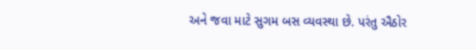અને જવા માટે સુગમ બસ વ્યવસ્થા છે. પરંતુ ઐઠોર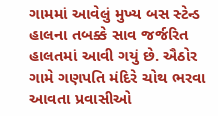ગામમાં આવેલું મુખ્ય બસ સ્ટેન્ડ હાલના તબક્કે સાવ જર્જરિત હાલતમાં આવી ગયું છે. ઐઠોર ગામે ગણપતિ મંદિરે ચોથ ભરવા આવતા પ્રવાસીઓ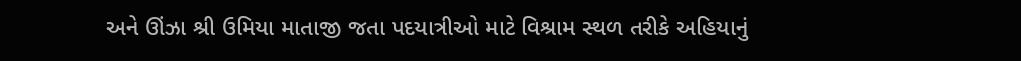અને ઊંઝા શ્રી ઉમિયા માતાજી જતા પદયાત્રીઓ માટે વિશ્રામ સ્થળ તરીકે અહિયાનું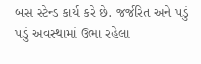બસ સ્ટેન્ડ કાર્ય કરે છે. જર્જરિત અને પડું પડું અવસ્થામાં ઉભા રહેલા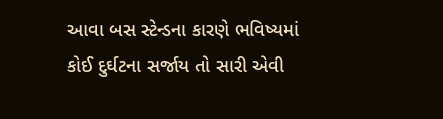આવા બસ સ્ટેન્ડના કારણે ભવિષ્યમાં કોઈ દુર્ઘટના સર્જાય તો સારી એવી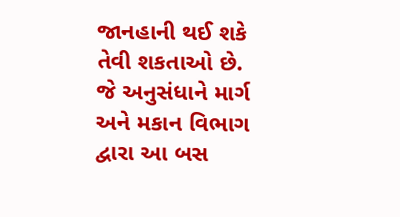જાનહાની થઈ શકે તેવી શકતાઓ છે. જે અનુસંધાને માર્ગ અને મકાન વિભાગ દ્વારા આ બસ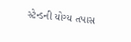સ્ટેન્ડની યોગ્ય તપાસ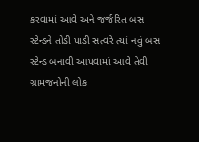કરવામાં આવે અને જર્જરિત બસ સ્ટેન્ડને તોડી પાડી સત્વરે ત્યાં નવું બસ સ્ટેન્ડ બનાવી આપવામાં આવે તેવી ગ્રામજનોની લોક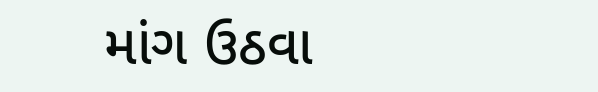માંગ ઉઠવા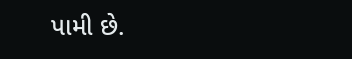પામી છે.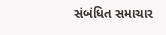સંબંધિત સમાચાર